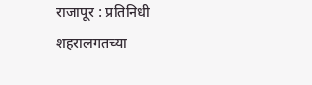राजापूर : प्रतिनिधी
शहरालगतच्या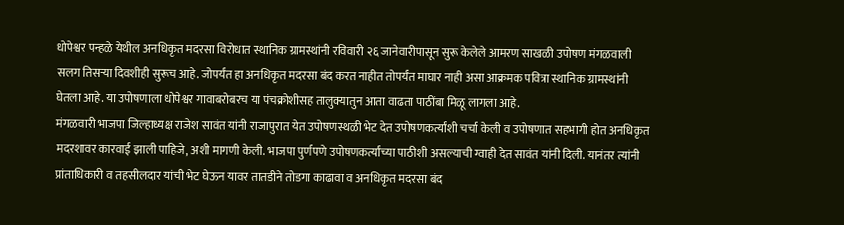धोपेश्वर पन्हळे येथील अनधिकृत मदरसा विरोधात स्थानिक ग्रामस्थांनी रविवारी २६ जानेवारीपासून सुरू केलेले आमरण साखळी उपोषण मंगळवाली सलग तिसऱ्या दिवशीही सुरूच आहे. जोपर्यंत हा अनधिकृत मदरसा बंद करत नाहीत तोपर्यंत माघार नाही असा आक्रमक पवित्रा स्थानिक ग्रामस्थांनी घेतला आहे. या उपोषणाला धोपेश्वर गावाबरोबरच या पंचक्रोशीसह तालुक्यातुन आता वाढता पाठींबा मिळू लागला आहे.
मंगळवारी भाजपा जिल्हाध्यक्ष राजेश सावंत यांनी राजापुरात येत उपोषणस्थळी भेट देत उपोषणकर्त्यांशी चर्चा केली व उपोषणात सहभागी होत अनधिकृत मदरशावर कारवाई झाली पाहिजे, अशी मागणी केली. भाजपा पुर्णपणे उपोषणकर्त्यांच्या पाठीशी असल्याची ग्वाही देत सावंत यांनी दिली. यानंतर त्यांनी प्रांताधिकारी व तहसीलदार यांची भेट घेऊन यावर तातडीने तोडगा काढावा व अनधिकृत मदरसा बंद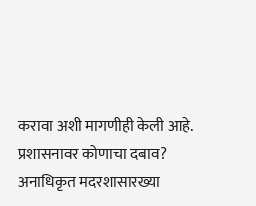करावा अशी मागणीही केली आहे.
प्रशासनावर कोणाचा दबाव?
अनाधिकृत मदरशासारख्या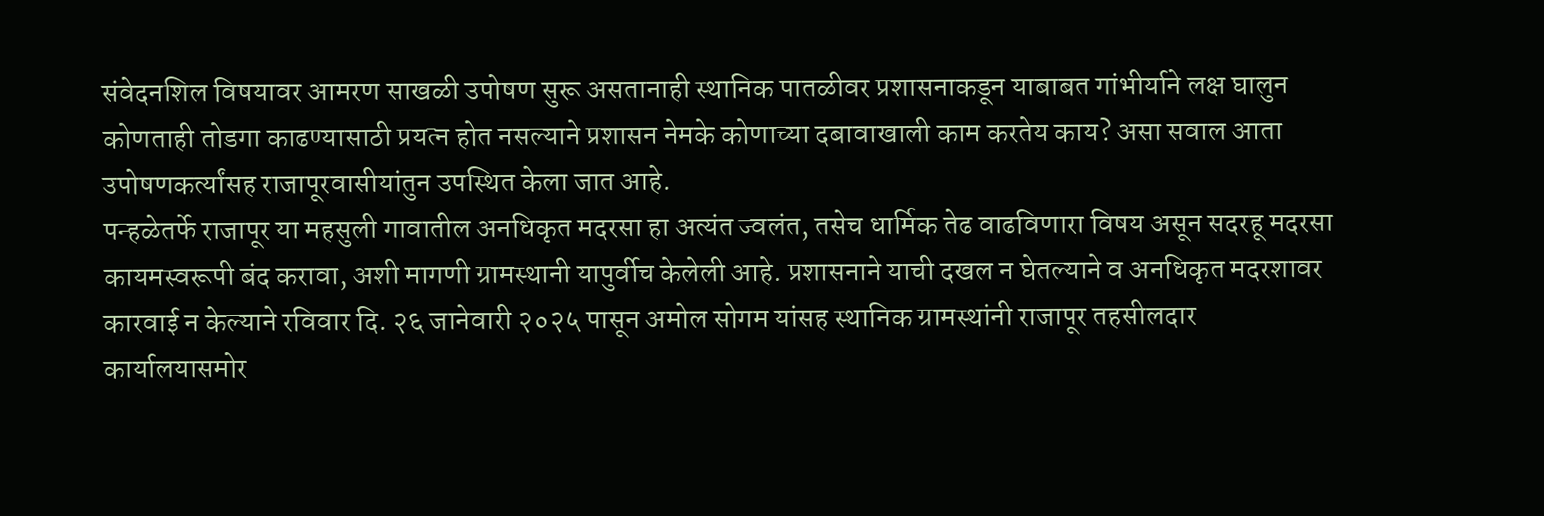संवेदनशिल विषयावर आमरण साखळी उपोषण सुरू असतानाही स्थानिक पातळीवर प्रशासनाकडून याबाबत गांभीर्याने लक्ष घालुन कोणताही तोडगा काढण्यासाठी प्रयत्न होत नसल्याने प्रशासन नेमके कोणाच्या दबावाखाली काम करतेय काय? असा सवाल आता उपोषणकर्त्यांसह राजापूरवासीयांतुन उपस्थित केला जात आहे.
पन्हळेतर्फे राजापूर या महसुली गावातील अनधिकृत मदरसा हा अत्यंत ज्वलंत, तसेच धार्मिक तेढ वाढविणारा विषय असून सदरहू मदरसा कायमस्वरूपी बंद करावा, अशी मागणी ग्रामस्थानी यापुर्वीच केलेली आहे. प्रशासनाने याची दखल न घेतल्याने व अनधिकृत मदरशावर कारवाई न केल्याने रविवार दि. २६ जानेवारी २०२५ पासून अमोल सोगम यांसह स्थानिक ग्रामस्थांनी राजापूर तहसीलदार कार्यालयासमोर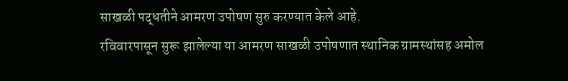साखळी पद्धतीने आमरण उपोषण सुरु करण्यात केले आहे.
रविवारपासून सुरू झालेल्या या आमरण साखळी उपोषणात स्थानिक ग्रामस्थांसह अमोल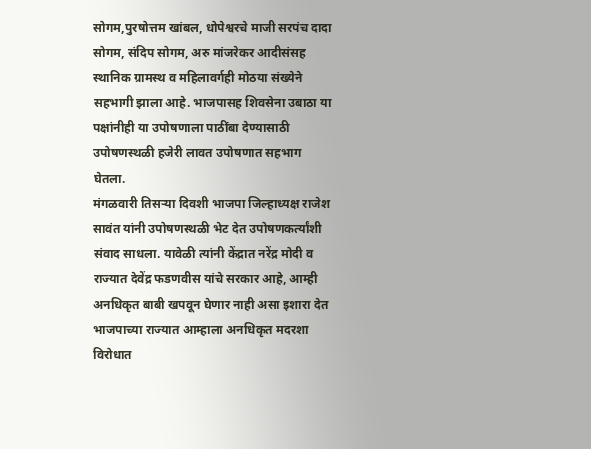सोगम,पुरषोत्तम खांबल, धोपेश्वरचे माजी सरपंच दादा सोगम, संदिप सोगम, अरु मांजरेकर आदीसंसह स्थानिक ग्रामस्थ व महिलावर्गही मोठया संख्येने सहभागी झाला आहे. भाजपासह शिवसेना उबाठा या पक्षांनीही या उपोषणाला पाठींबा देण्यासाठी उपोषणस्थळी हजेरी लावत उपोषणात सहभाग घेतला.
मंगळवारी तिसऱ्या दिवशी भाजपा जिल्हाध्यक्ष राजेश सावंत यांनी उपोषणस्थळी भेट देत उपोषणकर्त्यांशी संवाद साधला. यावेळी त्यांनी केंद्रात नरेंद्र मोदी व राज्यात देवेंद्र फडणवीस यांचे सरकार आहे, आम्ही अनधिकृत बाबी खपवून घेणार नाही असा इशारा देत भाजपाच्या राज्यात आम्हाला अनधिकृत मदरशा विरोधात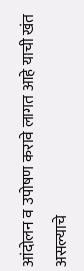आंदोलन व उपोषण करावे लागत आहे याची खंत असल्याचे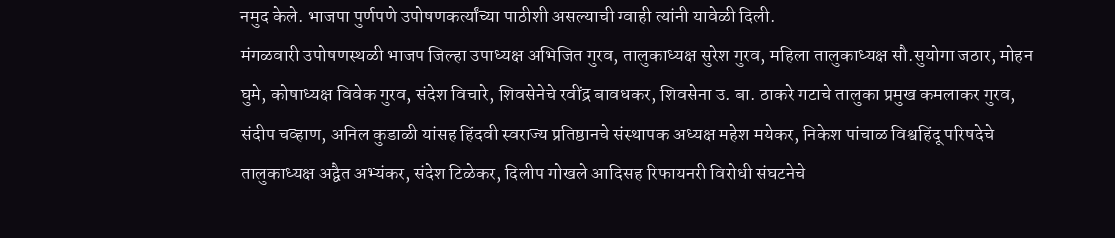नमुद केले. भाजपा पुर्णपणे उपोषणकर्त्यांच्या पाठीशी असल्याची ग्वाही त्यांनी यावेळी दिली.
मंगळवारी उपोषणस्थळी भाजप जिल्हा उपाध्यक्ष अभिजित गुरव, तालुकाध्यक्ष सुरेश गुरव, महिला तालुकाध्यक्ष सौ.सुयोगा जठार, मोहन घुमे, कोषाध्यक्ष विवेक गुरव, संदेश विचारे, शिवसेनेचे रवींद्र बावधकर, शिवसेना उ. बा. ठाकरे गटाचे तालुका प्रमुख कमलाकर गुरव, संदीप चव्हाण, अनिल कुडाळी यांसह हिंदवी स्वराज्य प्रतिष्ठानचे संस्थापक अध्यक्ष महेश मयेकर, निकेश पांचाळ विश्वहिंदू परिषदेचे तालुकाध्यक्ष अद्वैत अभ्यंकर, संदेश टिळेकर, दिलीप गोखले आदिसह रिफायनरी विरोधी संघटनेचे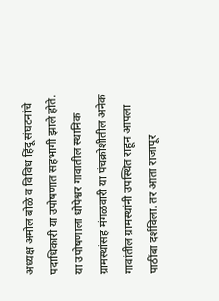अध्यक्ष अमोल बोळे व विविध हिंदू संघटनांचे पदाधिकारी या उपोषणात सहभागी झाले होते.
या उपोषणाला धोपेश्वर गावातील स्थानिक ग्रामस्थांसह मंगळवारी या पंचक्रोशीतील अनेक गावांतील ग्रामस्थांनी उपस्थित राहून आपला पाठींबा दर्शविला. तर आता राजापूर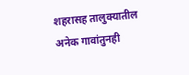शहरासह तालुक्यातील अनेक गावांतुनही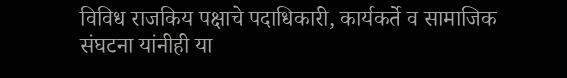विविध राजकिय पक्षाचे पदाधिकारी, कार्यकर्ते व सामाजिक संघटना यांनीही या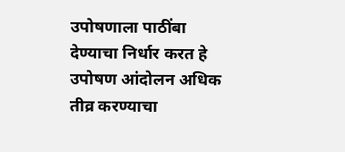उपोषणाला पाठींबा देण्याचा निर्धार करत हे उपोषण आंदोलन अधिक तीव्र करण्याचा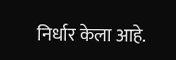निर्धार केला आहे.